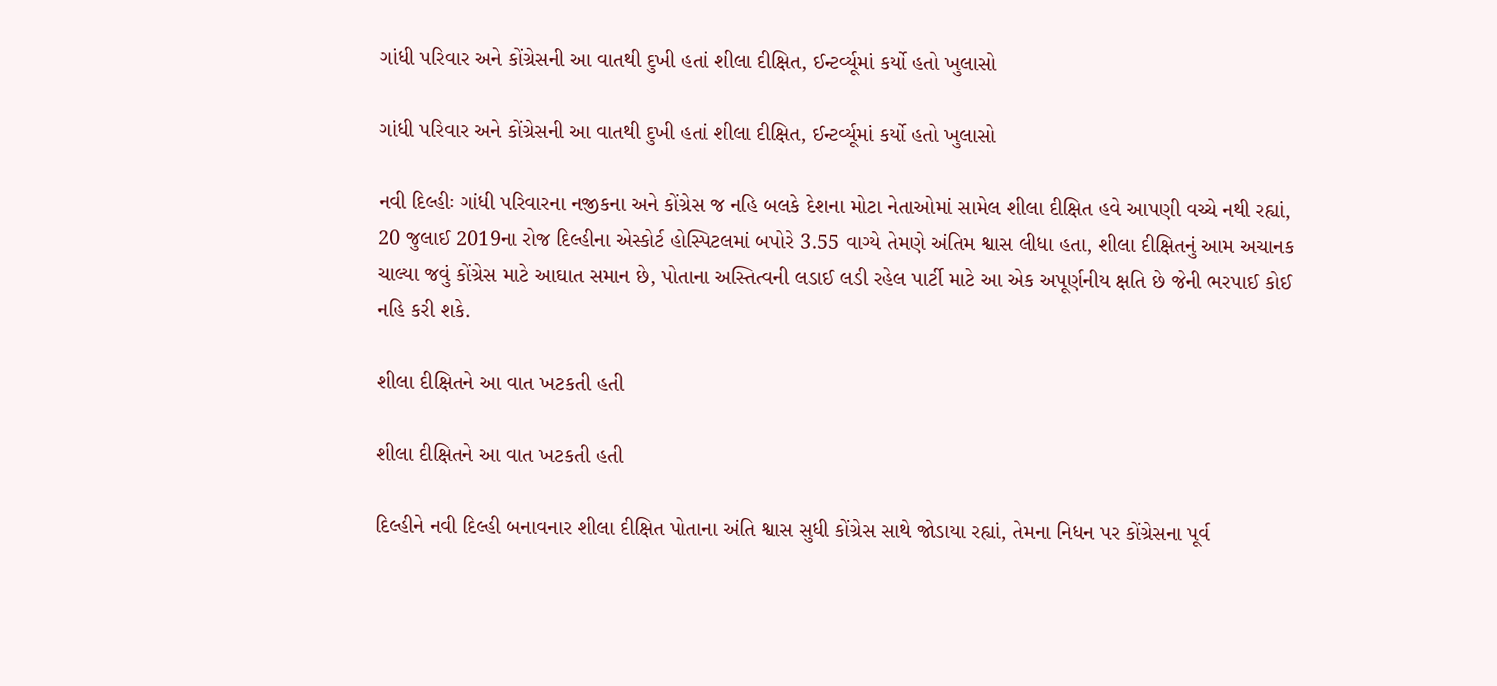ગાંધી પરિવાર અને કોંગ્રેસની આ વાતથી દુખી હતાં શીલા દીક્ષિત, ઈન્ટર્વ્યૂમાં કર્યો હતો ખુલાસો

ગાંધી પરિવાર અને કોંગ્રેસની આ વાતથી દુખી હતાં શીલા દીક્ષિત, ઈન્ટર્વ્યૂમાં કર્યો હતો ખુલાસો

નવી દિલ્હીઃ ગાંધી પરિવારના નજીકના અને કોંગ્રેસ જ નહિ બલકે દેશના મોટા નેતાઓમાં સામેલ શીલા દીક્ષિત હવે આપણી વચ્ચે નથી રહ્યાં, 20 જુલાઈ 2019ના રોજ દિલ્હીના એસ્કોર્ટ હોસ્પિટલમાં બપોરે 3.55 વાગ્યે તેમણે અંતિમ શ્વાસ લીધા હતા, શીલા દીક્ષિતનું આમ અચાનક ચાલ્યા જવું કોંગ્રેસ માટે આઘાત સમાન છે, પોતાના અસ્તિત્વની લડાઈ લડી રહેલ પાર્ટી માટે આ એક અપૂર્ણનીય ક્ષતિ છે જેની ભરપાઈ કોઈ નહિ કરી શકે.

શીલા દીક્ષિતને આ વાત ખટકતી હતી

શીલા દીક્ષિતને આ વાત ખટકતી હતી

દિલ્હીને નવી દિલ્હી બનાવનાર શીલા દીક્ષિત પોતાના અંતિ શ્વાસ સુધી કોંગ્રેસ સાથે જોડાયા રહ્યાં, તેમના નિધન પર કોંગ્રેસના પૂર્વ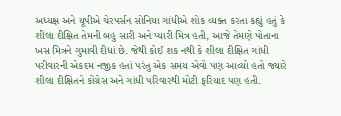અધ્યક્ષ અને યૂપીએ ચેરપર્સન સોનિયા ગાંધીએ શોક વ્યક્ત કરતા કહ્યું હતું કે શીલા દીક્ષિત તેમની બહુ સારી અને પ્યારી મિત્ર હતી, આજે તેમણે પોતાના ખસ મિત્રને ગુમાવી દીધાં છે. જેથી કોઈ શક નથી કે શીલા દીક્ષિત ગાંધી પરીવારની એકદમ નજીક હતાં પરંતુ એક સમય એવો પણ આવ્યો હતો જ્યારે શીલા દીક્ષિતને કોંગ્રેસ અને ગાંધી પરિવારથી મોટી ફરિયાદ પણ હતી.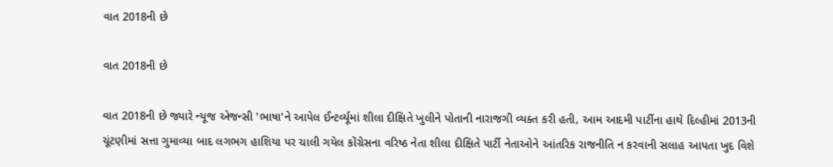વાત 2018ની છે

વાત 2018ની છે

વાત 2018ની છે જ્યારે ન્યૂજ એજન્સી 'ભાષા'ને આપેલ ઈન્ટર્વ્યૂમાં શીલા દીક્ષિતે ખુલીને પોતાની નારાજગી વ્યક્ત કરી હતી, આમ આદમી પાર્ટીના હાથે દિલ્હીમાં 2013ની ચૂંટણીમાં સત્તા ગુમાવ્યા બાદ લગભગ હાશિયા પર ચાલી ગયેલ કોંગ્રેસના વરિષ્ઠ નેતા શીલા દીક્ષિતે પાર્ટી નેતાઓને આંતરિક રાજનીતિ ન કરવાની સલાહ આપતા ખુદ વિશે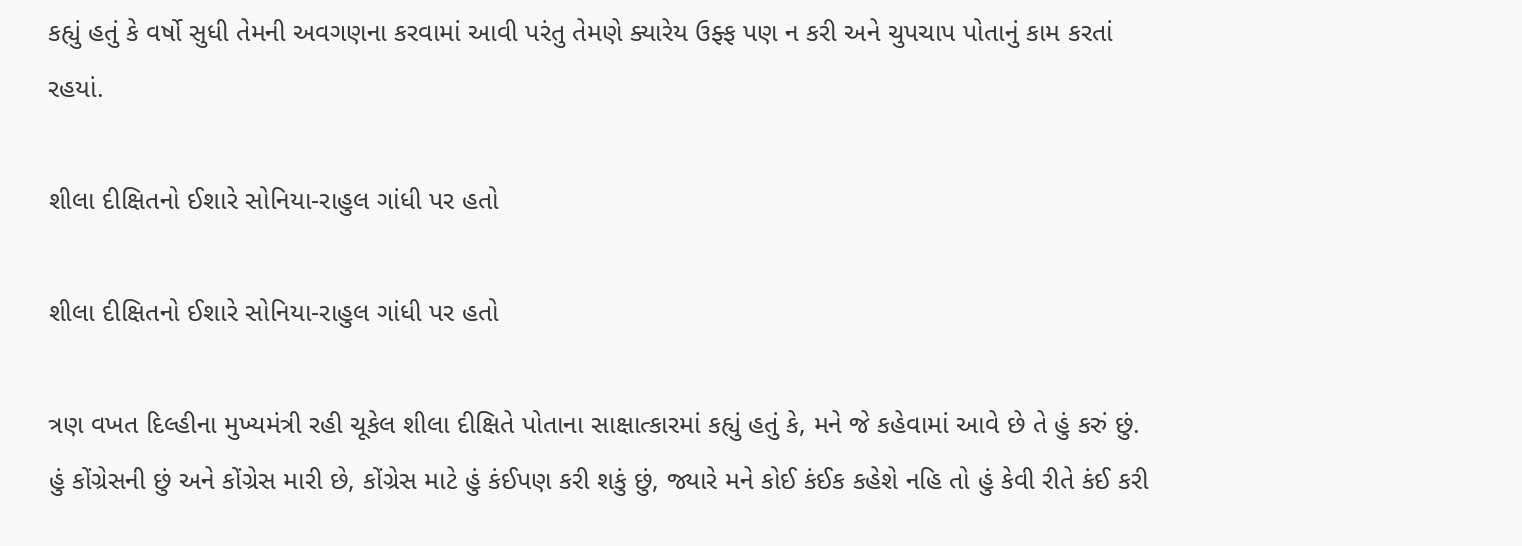કહ્યું હતું કે વર્ષો સુધી તેમની અવગણના કરવામાં આવી પરંતુ તેમણે ક્યારેય ઉફ્ફ પણ ન કરી અને ચુપચાપ પોતાનું કામ કરતાં રહયાં.

શીલા દીક્ષિતનો ઈશારે સોનિયા-રાહુલ ગાંધી પર હતો

શીલા દીક્ષિતનો ઈશારે સોનિયા-રાહુલ ગાંધી પર હતો

ત્રણ વખત દિલ્હીના મુખ્યમંત્રી રહી ચૂકેલ શીલા દીક્ષિતે પોતાના સાક્ષાત્કારમાં કહ્યું હતું કે, મને જે કહેવામાં આવે છે તે હું કરું છું. હું કોંગ્રેસની છું અને કોંગ્રેસ મારી છે, કોંગ્રેસ માટે હું કંઈપણ કરી શકું છું, જ્યારે મને કોઈ કંઈક કહેશે નહિ તો હું કેવી રીતે કંઈ કરી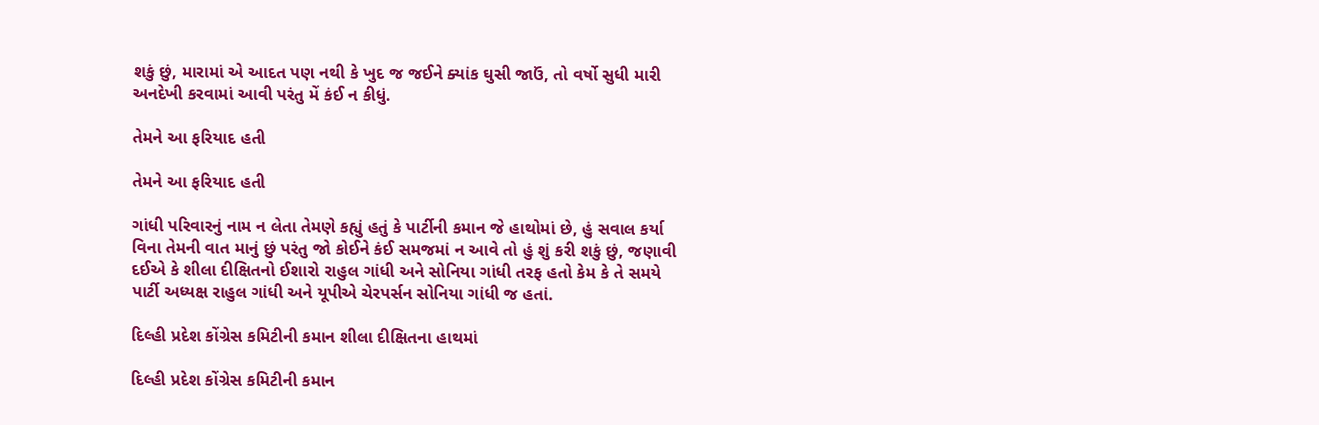શકું છું, મારામાં એ આદત પણ નથી કે ખુદ જ જઈને ક્યાંક ઘુસી જાઉં, તો વર્ષો સુધી મારી અનદેખી કરવામાં આવી પરંતુ મેં કંઈ ન કીધું.

તેમને આ ફરિયાદ હતી

તેમને આ ફરિયાદ હતી

ગાંધી પરિવારનું નામ ન લેતા તેમણે કહ્યું હતું કે પાર્ટીની કમાન જે હાથોમાં છે, હું સવાલ કર્યા વિના તેમની વાત માનું છું પરંતુ જો કોઈને કંઈ સમજમાં ન આવે તો હું શું કરી શકું છું, જણાવી દઈએ કે શીલા દીક્ષિતનો ઈશારો રાહુલ ગાંધી અને સોનિયા ગાંધી તરફ હતો કેમ કે તે સમયે પાર્ટી અધ્યક્ષ રાહુલ ગાંધી અને યૂપીએ ચેરપર્સન સોનિયા ગાંધી જ હતાં.

દિલ્હી પ્રદેશ કોંગ્રેસ કમિટીની કમાન શીલા દીક્ષિતના હાથમાં

દિલ્હી પ્રદેશ કોંગ્રેસ કમિટીની કમાન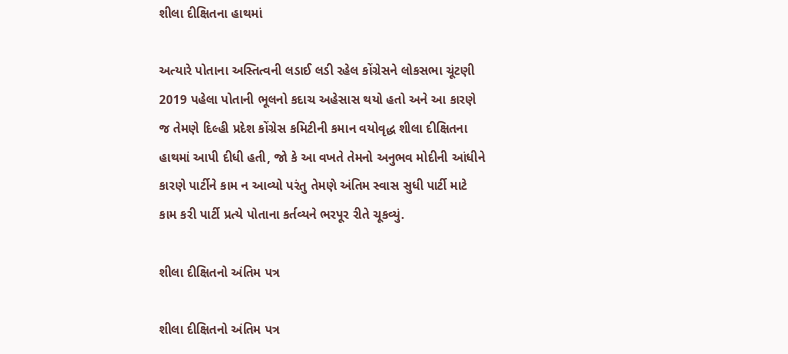શીલા દીક્ષિતના હાથમાં

અત્યારે પોતાના અસ્તિત્વની લડાઈ લડી રહેલ કોંગ્રેસને લોકસભા ચૂંટણી 2019 પહેલા પોતાની ભૂલનો કદાચ અહેસાસ થયો હતો અને આ કારણે જ તેમણે દિલ્હી પ્રદેશ કોંગ્રેસ કમિટીની કમાન વયોવૃદ્ધ શીલા દીક્ષિતના હાથમાં આપી દીધી હતી, જો કે આ વખતે તેમનો અનુભવ મોદીની આંધીને કારણે પાર્ટીને કામ ન આવ્યો પરંતુ તેમણે અંતિમ સ્વાસ સુધી પાર્ટી માટે કામ કરી પાર્ટી પ્રત્યે પોતાના કર્તવ્યને ભરપૂર રીતે ચૂકવ્યું.

શીલા દીક્ષિતનો અંતિમ પત્ર

શીલા દીક્ષિતનો અંતિમ પત્ર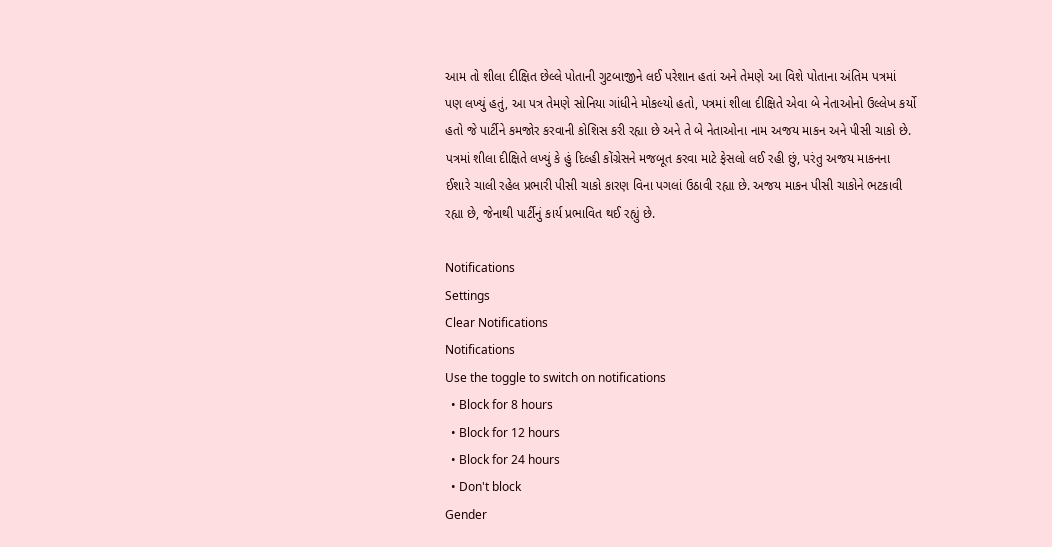આમ તો શીલા દીક્ષિત છેલ્લે પોતાની ગુટબાજીને લઈ પરેશાન હતાં અને તેમણે આ વિશે પોતાના અંતિમ પત્રમાં પણ લખ્યું હતું, આ પત્ર તેમણે સોનિયા ગાંધીને મોકલ્યો હતો, પત્રમાં શીલા દીક્ષિતે એવા બે નેતાઓનો ઉલ્લેખ કર્યો હતો જે પાર્ટીને કમજોર કરવાની કોશિસ કરી રહ્યા છે અને તે બે નેતાઓના નામ અજય માકન અને પીસી ચાકો છે. પત્રમાં શીલા દીક્ષિતે લખ્યું કે હું દિલ્હી કોંગ્રેસને મજબૂત કરવા માટે ફેસલો લઈ રહી છું, પરંતુ અજય માકનના ઈશારે ચાલી રહેલ પ્રભારી પીસી ચાકો કારણ વિના પગલાં ઉઠાવી રહ્યા છે. અજય માકન પીસી ચાકોને ભટકાવી રહ્યા છે, જેનાથી પાર્ટીનું કાર્ય પ્રભાવિત થઈ રહ્યું છે.

Notifications
Settings
Clear Notifications
Notifications
Use the toggle to switch on notifications
  • Block for 8 hours
  • Block for 12 hours
  • Block for 24 hours
  • Don't block
Gender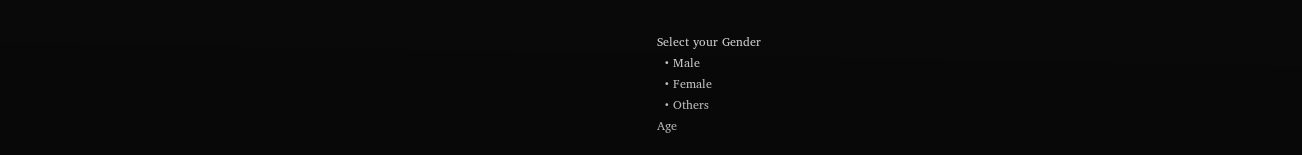Select your Gender
  • Male
  • Female
  • Others
Age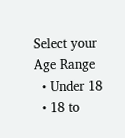Select your Age Range
  • Under 18
  • 18 to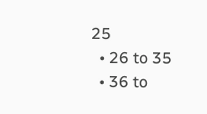25
  • 26 to 35
  • 36 to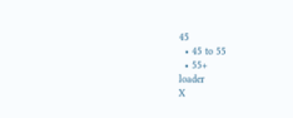45
  • 45 to 55
  • 55+
loader
X